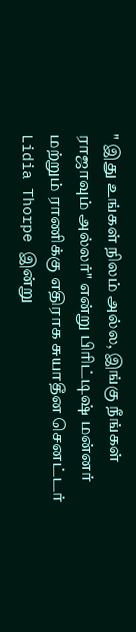" இது உங்கள் நிலம் அல்ல, இங்கு நீங்கள் ராஜாவும் அல்லர்" என்று பிரிட்டிஷ் மன்னர் மற்றும் ராணிக்கு எதிராக சுயாதீன செனட்டர் Lidia Thorpe இன்று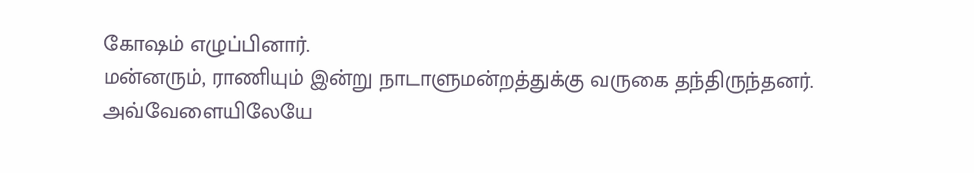கோஷம் எழுப்பினார்.
மன்னரும், ராணியும் இன்று நாடாளுமன்றத்துக்கு வருகை தந்திருந்தனர்.
அவ்வேளையிலேயே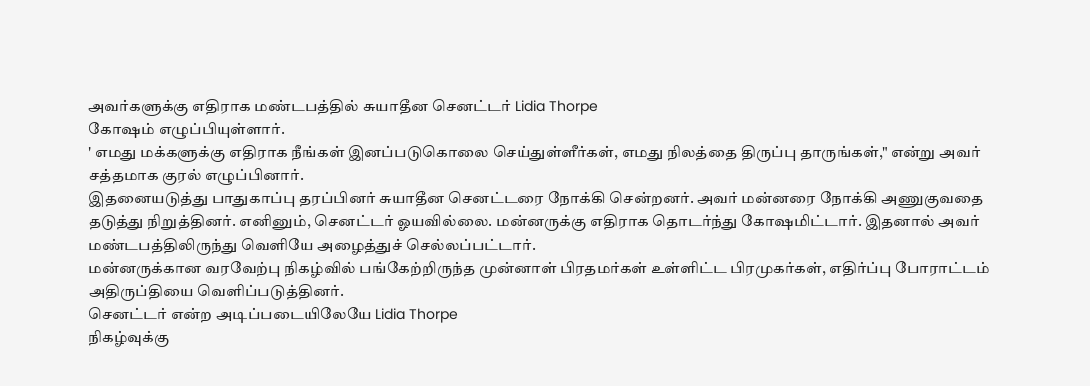அவர்களுக்கு எதிராக மண்டபத்தில் சுயாதீன செனட்டர் Lidia Thorpe
கோஷம் எழுப்பியுள்ளார்.
' எமது மக்களுக்கு எதிராக நீங்கள் இனப்படுகொலை செய்துள்ளீர்கள், எமது நிலத்தை திருப்பு தாருங்கள்," என்று அவர் சத்தமாக குரல் எழுப்பினார்.
இதனையடுத்து பாதுகாப்பு தரப்பினர் சுயாதீன செனட்டரை நோக்கி சென்றனர். அவர் மன்னரை நோக்கி அணுகுவதை தடுத்து நிறுத்தினர். எனினும், செனட்டர் ஓயவில்லை. மன்னருக்கு எதிராக தொடர்ந்து கோஷமிட்டார். இதனால் அவர் மண்டபத்திலிருந்து வெளியே அழைத்துச் செல்லப்பட்டார்.
மன்னருக்கான வரவேற்பு நிகழ்வில் பங்கேற்றிருந்த முன்னாள் பிரதமர்கள் உள்ளிட்ட பிரமுகர்கள், எதிர்ப்பு போராட்டம் அதிருப்தியை வெளிப்படுத்தினர்.
செனட்டர் என்ற அடிப்படையிலேயே Lidia Thorpe
நிகழ்வுக்கு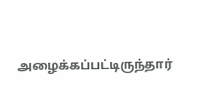அழைக்கப்பட்டிருந்தார்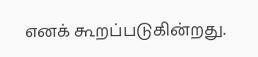எனக் கூறப்படுகின்றது.